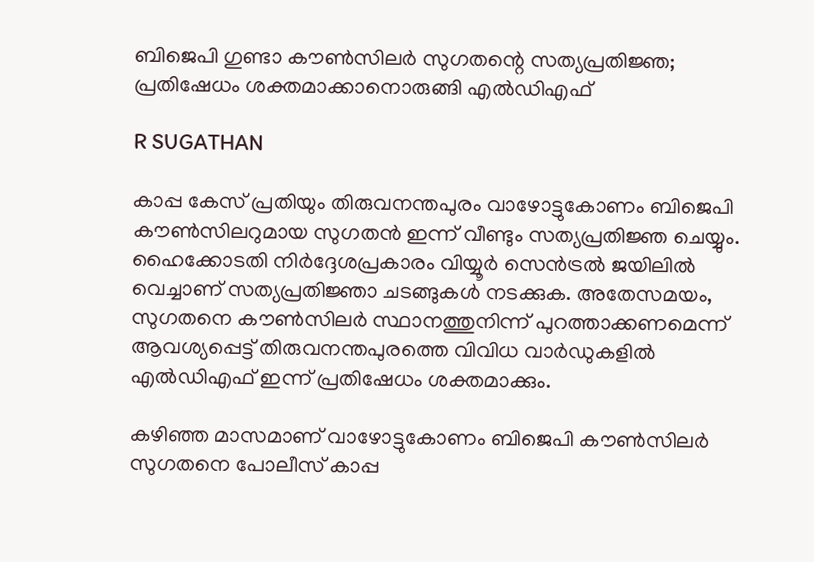ബിജെപി ഗുണ്ടാ കൗൺസിലർ സുഗതന്റെ സത്യപ്രതിജ്ഞ; പ്രതിഷേധം ശക്തമാക്കാനൊരുങ്ങി എൽഡിഎഫ്

R SUGATHAN

കാപ്പ കേസ് പ്രതിയും തിരുവനന്തപുരം വാഴോട്ടുകോണം ബിജെപി കൗൺസിലറുമായ സുഗതൻ ഇന്ന് വീണ്ടും സത്യപ്രതിജ്ഞ ചെയ്യും. ഹൈക്കോടതി നിർദ്ദേശപ്രകാരം വിയ്യൂർ സെൻട്രൽ ജയിലിൽ വെച്ചാണ് സത്യപ്രതിജ്ഞാ ചടങ്ങുകൾ നടക്കുക. അതേസമയം, സുഗതനെ കൗൺസിലർ സ്ഥാനത്തുനിന്ന് പുറത്താക്കണമെന്ന് ആവശ്യപ്പെട്ട് തിരുവനന്തപുരത്തെ വിവിധ വാർഡുകളിൽ എൽഡിഎഫ് ഇന്ന് പ്രതിഷേധം ശക്തമാക്കും.

കഴിഞ്ഞ മാസമാണ് വാഴോട്ടുകോണം ബിജെപി കൗൺസിലർ സുഗതനെ പോലീസ് കാപ്പ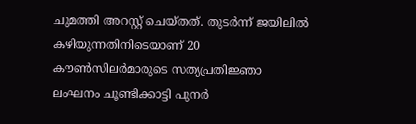ചുമത്തി അറസ്റ്റ് ചെയ്തത്. തുടർന്ന് ജയിലിൽ കഴിയുന്നതിനിടെയാണ് 20 കൗൺസിലർമാരുടെ സത്യപ്രതിജ്ഞാ ലംഘനം ചൂണ്ടിക്കാട്ടി പുനർ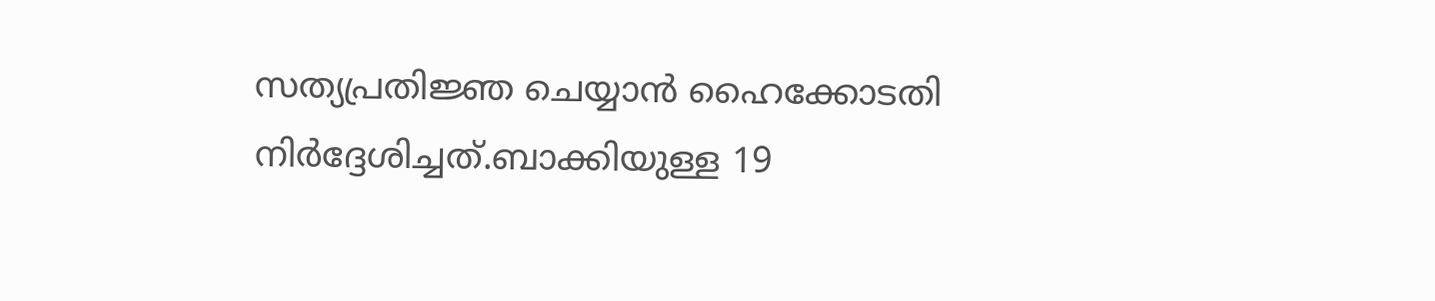സത്യപ്രതിജ്ഞ ചെയ്യാൻ ഹൈക്കോടതി നിർദ്ദേശിച്ചത്.ബാക്കിയുള്ള 19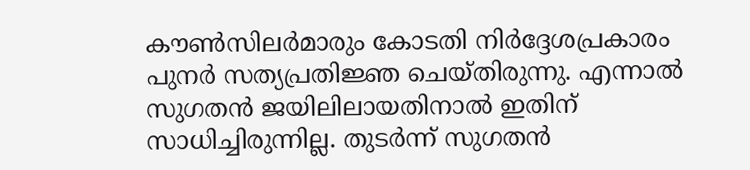കൗൺസിലർമാരും കോടതി നിർദ്ദേശപ്രകാരം പുനർ സത്യപ്രതിജ്ഞ ചെയ്തിരുന്നു. എന്നാൽ സുഗതൻ ജയിലിലായതിനാൽ ഇതിന് സാധിച്ചിരുന്നില്ല. തുടർന്ന് സുഗതൻ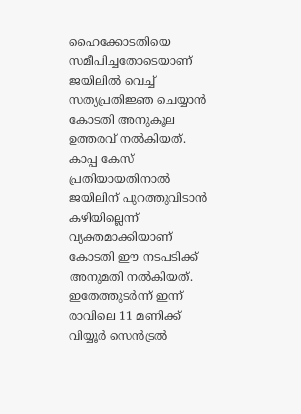ഹൈക്കോടതിയെ സമീപിച്ചതോടെയാണ് ജയിലിൽ വെച്ച് സത്യപ്രതിജ്ഞ ചെയ്യാൻ കോടതി അനുകൂല ഉത്തരവ് നൽകിയത്. കാപ്പ കേസ് പ്രതിയായതിനാൽ ജയിലിന് പുറത്തുവിടാൻ കഴിയില്ലെന്ന് വ്യക്തമാക്കിയാണ് കോടതി ഈ നടപടിക്ക് അനുമതി നൽകിയത്. ഇതേത്തുടർന്ന് ഇന്ന് രാവിലെ 11 മണിക്ക് വിയ്യൂർ സെൻട്രൽ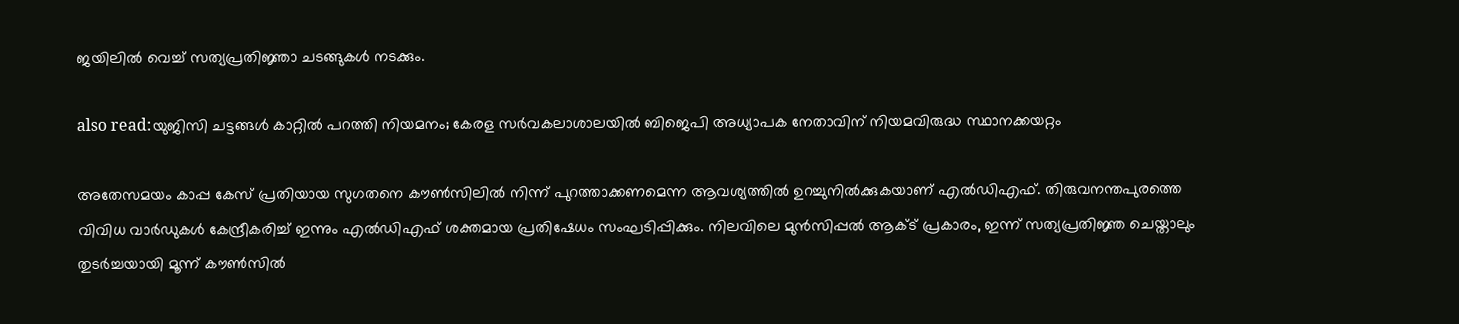ജയിലിൽ വെച്ച് സത്യപ്രതിജ്ഞാ ചടങ്ങുകൾ നടക്കും.

also read:യുജിസി ചട്ടങ്ങൾ കാറ്റിൽ പറത്തി നിയമനം; കേരള സർവകലാശാലയിൽ ബിജെപി അധ്യാപക നേതാവിന് നിയമവിരുദ്ധ സ്ഥാനക്കയറ്റം

അതേസമയം കാപ്പ കേസ് പ്രതിയായ സുഗതനെ കൗൺസിലിൽ നിന്ന് പുറത്താക്കണമെന്ന ആവശ്യത്തിൽ ഉറച്ചുനിൽക്കുകയാണ് എൽഡിഎഫ്. തിരുവനന്തപുരത്തെ വിവിധ വാർഡുകൾ കേന്ദ്രീകരിച്ച് ഇന്നും എൽഡിഎഫ് ശക്തമായ പ്രതിഷേധം സംഘടിപ്പിക്കും. നിലവിലെ മുൻസിപ്പൽ ആക്ട് പ്രകാരം, ഇന്ന് സത്യപ്രതിജ്ഞ ചെയ്താലും തുടർച്ചയായി മൂന്ന് കൗൺസിൽ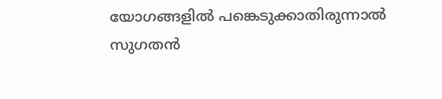യോഗങ്ങളിൽ പങ്കെടുക്കാതിരുന്നാൽ സുഗതൻ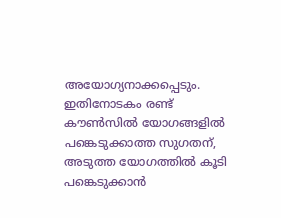അയോഗ്യനാക്കപ്പെടും. ഇതിനോടകം രണ്ട് കൗൺസിൽ യോഗങ്ങളിൽ പങ്കെടുക്കാത്ത സുഗതന്, അടുത്ത യോഗത്തിൽ കൂടി പങ്കെടുക്കാൻ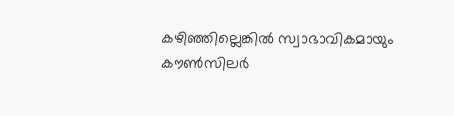കഴിഞ്ഞില്ലെങ്കിൽ സ്വാഭാവികമായും കൗൺസിലർ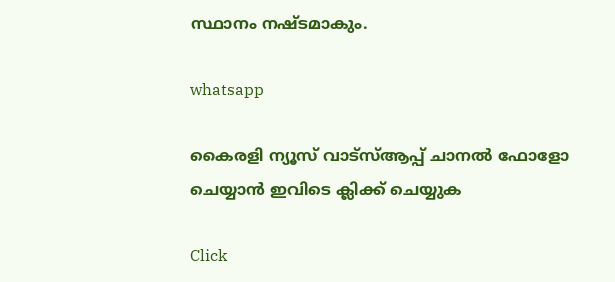സ്ഥാനം നഷ്ടമാകും.

whatsapp

കൈരളി ന്യൂസ് വാട്‌സ്ആപ്പ് ചാനല്‍ ഫോളോ ചെയ്യാന്‍ ഇവിടെ ക്ലിക്ക് ചെയ്യുക

Click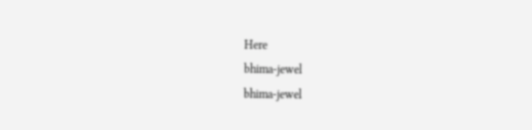Here
bhima-jewel
bhima-jewel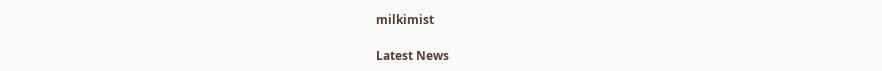milkimist

Latest News